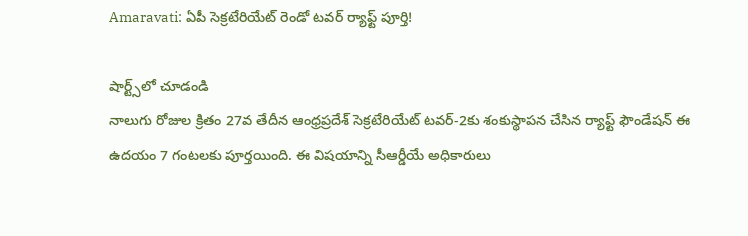Amaravati: ఏపీ సెక్రటేరియేట్ రెండో టవర్ ర్యాఫ్ట్ పూర్తి!

షార్ట్స్‌లో చూడండి
నాలుగు రోజుల క్రితం 27వ తేదీన ఆంధ్రప్రదేశ్ సెక్రటేరియేట్ టవర్-2కు శంకుస్థాపన చేసిన ర్యాఫ్ట్ ఫౌండేషన్ ఈ ఉదయం 7 గంటలకు పూర్తయింది. ఈ విషయాన్ని సీఆర్డీయే అధికారులు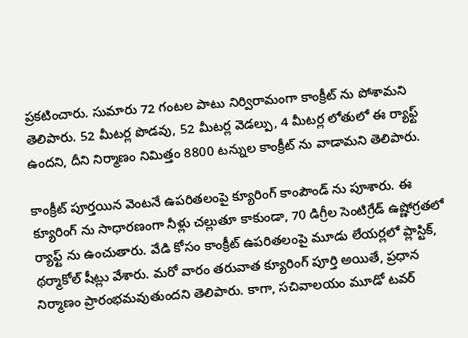ప్రకటించారు. సుమారు 72 గంటల పాటు నిర్విరామంగా కాంక్రీట్ ను పోశామని తెలిపారు. 52 మీటర్ల పొడవు, 52 మీటర్ల వెడల్పు, 4 మీటర్ల లోతులో ఈ ర్యాఫ్ట్‌ ఉందని, దీని నిర్మాణం నిమిత్తం 8800 టన్నుల కాంక్రీట్‌ ను వాడామని తెలిపారు.

కాంక్రీట్‌ పూర్తయిన వెంటనే ఉపరితలంపై క్యూరింగ్‌ కాంపౌండ్‌ ను పూశారు. ఈ క్యూరింగ్ ను సాధారణంగా నీళ్లు చల్లుతూ కాకుండా, 70 డిగ్రీల సెంటిగ్రేడ్‌ ఉష్ణోగ్రతలో ర్యాఫ్ట్ ను ఉంచుతారు. వేడి కోసం కాంక్రీట్‌ ఉపరితలంపై మూడు లేయర్లలో ప్లాస్టిక్‌, థర్మాకోల్‌ షీట్లు వేశారు. మరో వారం తరువాత క్యూరింగ్ పూర్తి అయితే, ప్రధాన నిర్మాణం ప్రారంభమవుతుందని తెలిపారు. కాగా, సచివాలయం మూడో టవర్‌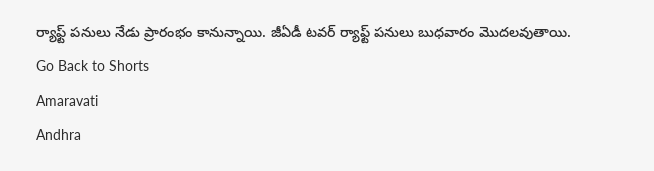ర్యాఫ్ట్‌ పనులు నేడు ప్రారంభం కానున్నాయి. జీఏడీ టవర్‌ ర్యాఫ్ట్‌ పనులు బుధవారం మొదలవుతాయి.
Go Back to Shorts
Amaravati
Andhra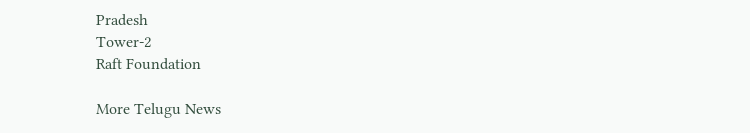Pradesh
Tower-2
Raft Foundation

More Telugu News